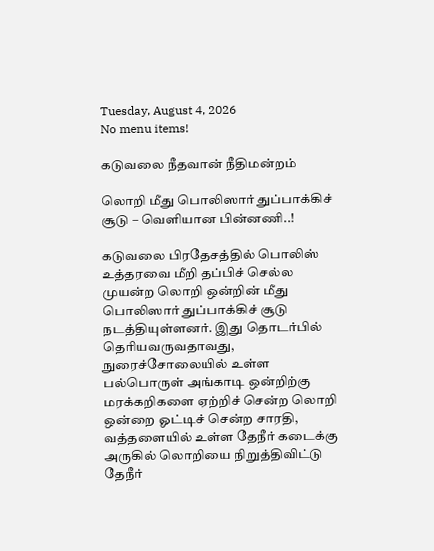Tuesday, August 4, 2026
No menu items!

கடுவலை நீதவான் நீதிமன்றம்

லொறி மீது பொலிஸார் துப்பாக்கிச் சூடு – வெளியான பின்னணி..!

கடுவலை பிரதேசத்தில் பொலிஸ் உத்தரவை மீறி தப்பிச் செல்ல முயன்ற லொறி ஒன்றின் மீது பொலிஸார் துப்பாக்கிச் சூடு நடத்தியுள்ளனர். இது தொடர்பில் தெரியவருவதாவது, நுரைச்சோலையில் உள்ள பல்பொருள் அங்காடி ஒன்றிற்கு மரக்கறிகளை ஏற்றிச் சென்ற லொறி ஒன்றை ஓட்டிச் சென்ற சாரதி, வத்தளையில் உள்ள தேநீர் கடைக்கு அருகில் லொறியை நிறுத்திவிட்டு தேநீர்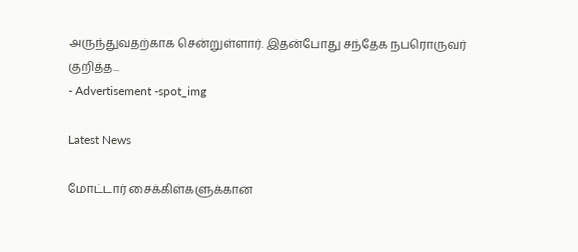அருந்துவதற்காக சென்றுள்ளார். இதன்போது சந்தேக நபரொருவர் குறித்த...
- Advertisement -spot_img

Latest News

மோட்டார் சைக்கிள்களுக்கான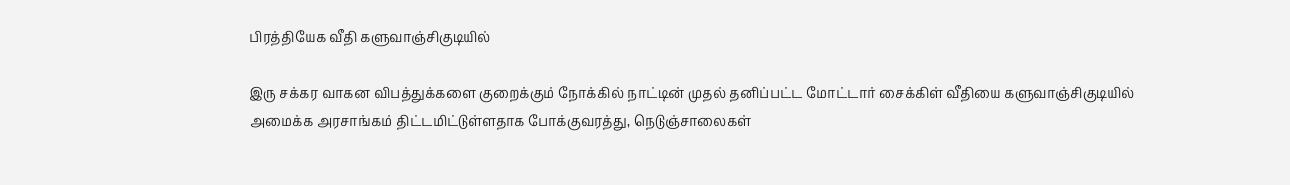பிரத்தியேக வீதி களுவாஞ்சிகுடியில்

இரு சக்கர வாகன விபத்துக்களை குறைக்கும் நோக்கில் நாட்டின் முதல் தனிப்பட்ட மோட்டார் சைக்கிள் வீதியை களுவாஞ்சிகுடியில் அமைக்க அரசாங்கம் திட்டமிட்டுள்ளதாக போக்குவரத்து, நெடுஞ்சாலைகள்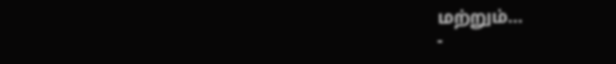மற்றும்...
-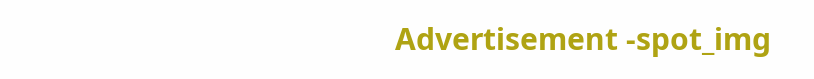Advertisement -spot_img